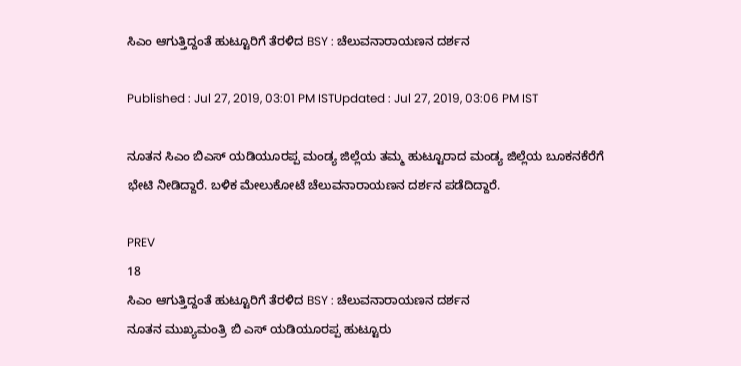ಸಿಎಂ ಆಗುತ್ತಿದ್ದಂತೆ ಹುಟ್ಟೂರಿಗೆ ತೆರಳಿದ BSY : ಚೆಲುವನಾರಾಯಣನ ದರ್ಶನ

Published : Jul 27, 2019, 03:01 PM ISTUpdated : Jul 27, 2019, 03:06 PM IST

ನೂತನ‌ ಸಿಎಂ ಬಿಎಸ್ ಯಡಿಯೂರಪ್ಪ ಮಂಡ್ಯ ಜಿಲ್ಲೆಯ ತಮ್ಮ ಹುಟ್ಟೂರಾದ ಮಂಡ್ಯ ಜಿಲ್ಲೆಯ ಬೂಕನಕೆರೆಗೆ ಭೇಟಿ ನೀಡಿದ್ದಾರೆ. ಬಳಿಕ ಮೇಲುಕೋಟೆ ಚೆಲುವನಾರಾಯಣನ ದರ್ಶನ ಪಡೆದಿದ್ದಾರೆ.

PREV
18
ಸಿಎಂ ಆಗುತ್ತಿದ್ದಂತೆ ಹುಟ್ಟೂರಿಗೆ ತೆರಳಿದ BSY : ಚೆಲುವನಾರಾಯಣನ ದರ್ಶನ
ನೂತನ ಮುಖ್ಯಮಂತ್ರಿ ಬಿ ಎಸ್ ಯಡಿಯೂರಪ್ಪ ಹುಟ್ಟೂರು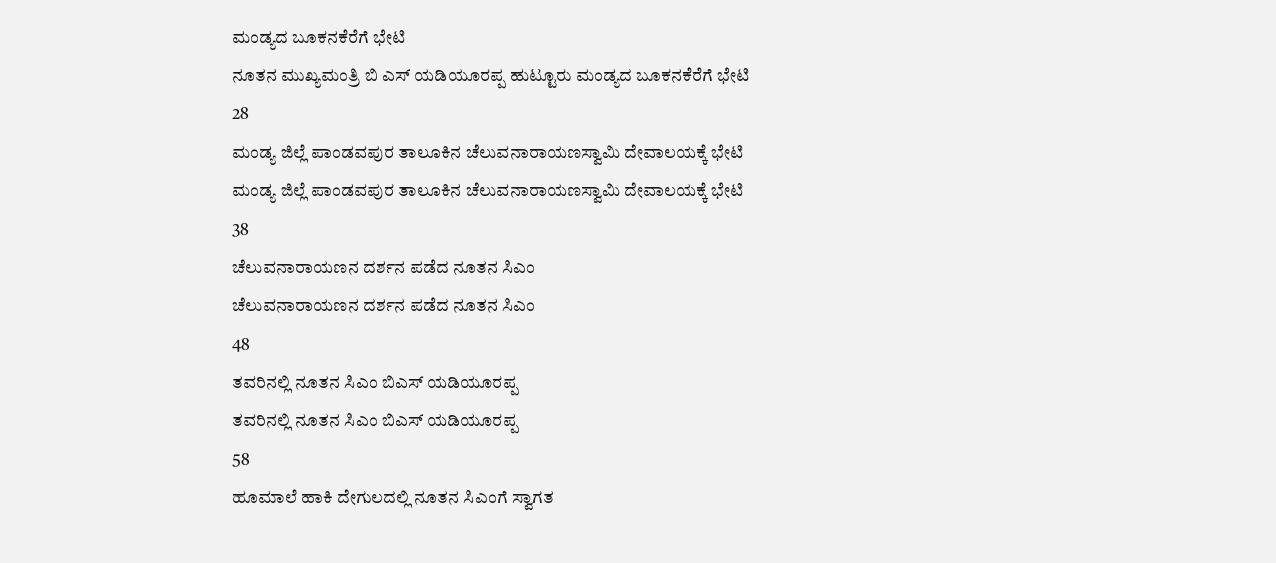ಮಂಡ್ಯದ ಬೂಕನಕೆರೆಗೆ ಭೇಟಿ
ನೂತನ ಮುಖ್ಯಮಂತ್ರಿ ಬಿ ಎಸ್ ಯಡಿಯೂರಪ್ಪ ಹುಟ್ಟೂರು ಮಂಡ್ಯದ ಬೂಕನಕೆರೆಗೆ ಭೇಟಿ
28
ಮಂಡ್ಯ ಜಿಲ್ಲೆ ಪಾಂಡವಪುರ ತಾಲೂಕಿನ ಚೆಲುವನಾರಾಯಣಸ್ವಾಮಿ ದೇವಾಲಯಕ್ಕೆ ಭೇಟಿ
ಮಂಡ್ಯ ಜಿಲ್ಲೆ ಪಾಂಡವಪುರ ತಾಲೂಕಿನ ಚೆಲುವನಾರಾಯಣಸ್ವಾಮಿ ದೇವಾಲಯಕ್ಕೆ ಭೇಟಿ
38
ಚೆಲುವನಾರಾಯಣನ ದರ್ಶನ ಪಡೆದ ನೂತನ ಸಿಎಂ
ಚೆಲುವನಾರಾಯಣನ ದರ್ಶನ ಪಡೆದ ನೂತನ ಸಿಎಂ
48
ತವರಿನಲ್ಲಿ ನೂತನ ಸಿಎಂ ಬಿಎಸ್ ಯಡಿಯೂರಪ್ಪ
ತವರಿನಲ್ಲಿ ನೂತನ ಸಿಎಂ ಬಿಎಸ್ ಯಡಿಯೂರಪ್ಪ
58
ಹೂಮಾಲೆ ಹಾಕಿ ದೇಗುಲದಲ್ಲಿ ನೂತನ ಸಿಎಂಗೆ ಸ್ವಾಗತ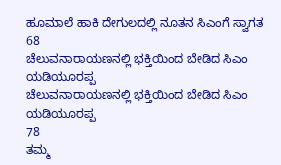ಹೂಮಾಲೆ ಹಾಕಿ ದೇಗುಲದಲ್ಲಿ ನೂತನ ಸಿಎಂಗೆ ಸ್ವಾಗತ
68
ಚೆಲುವನಾರಾಯಣನಲ್ಲಿ ಭಕ್ತಿಯಿಂದ ಬೇಡಿದ ಸಿಎಂ ಯಡಿಯೂರಪ್ಪ
ಚೆಲುವನಾರಾಯಣನಲ್ಲಿ ಭಕ್ತಿಯಿಂದ ಬೇಡಿದ ಸಿಎಂ ಯಡಿಯೂರಪ್ಪ
78
ತಮ್ಮ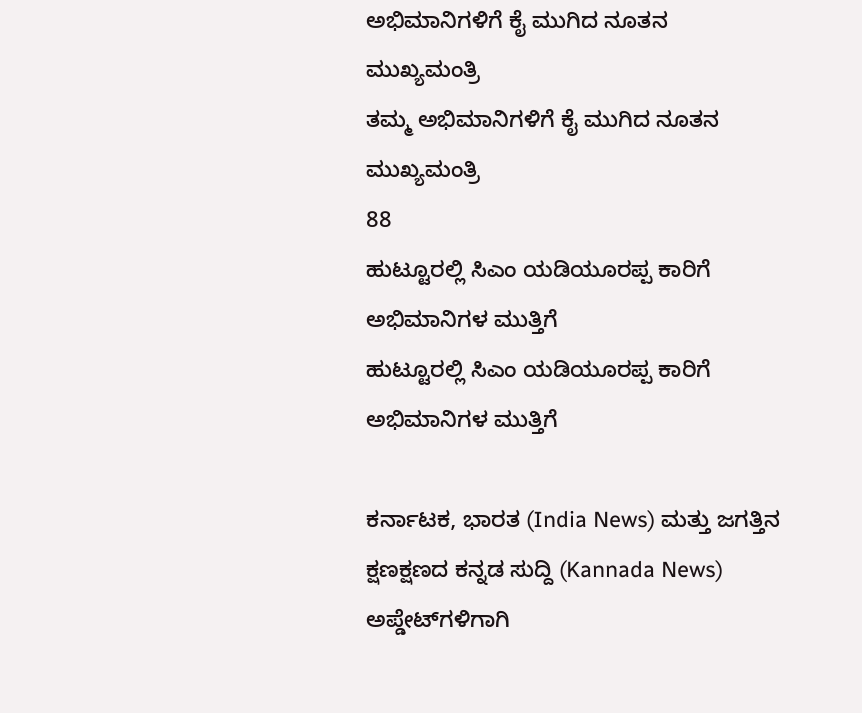ಅಭಿಮಾನಿಗಳಿಗೆ ಕೈ ಮುಗಿದ ನೂತನ ಮುಖ್ಯಮಂತ್ರಿ
ತಮ್ಮ ಅಭಿಮಾನಿಗಳಿಗೆ ಕೈ ಮುಗಿದ ನೂತನ ಮುಖ್ಯಮಂತ್ರಿ
88
ಹುಟ್ಟೂರಲ್ಲಿ ಸಿಎಂ ಯಡಿಯೂರಪ್ಪ ಕಾರಿಗೆ ಅಭಿಮಾನಿಗಳ ಮುತ್ತಿಗೆ
ಹುಟ್ಟೂರಲ್ಲಿ ಸಿಎಂ ಯಡಿಯೂರಪ್ಪ ಕಾರಿಗೆ ಅಭಿಮಾನಿಗಳ ಮುತ್ತಿಗೆ

ಕರ್ನಾಟಕ, ಭಾರತ (India News) ಮತ್ತು ಜಗತ್ತಿನ ಕ್ಷಣಕ್ಷಣದ ಕನ್ನಡ ಸುದ್ದಿ (Kannada News) ಅಪ್ಡೇಟ್‌ಗಳಿಗಾಗಿ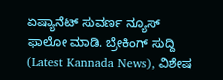ಏಷ್ಯಾನೆಟ್ ಸುವರ್ಣ ನ್ಯೂಸ್‌ ಫಾಲೋ ಮಾಡಿ. ಬ್ರೇಕಿಂಗ್ ಸುದ್ದಿ (Latest Kannada News), ವಿಶೇಷ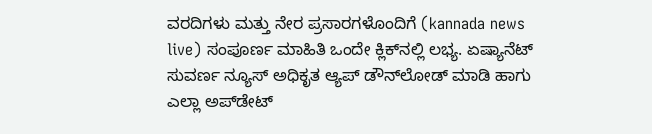ವರದಿಗಳು ಮತ್ತು ನೇರ ಪ್ರಸಾರಗಳೊಂದಿಗೆ (kannada news live) ಸಂಪೂರ್ಣ ಮಾಹಿತಿ ಒಂದೇ ಕ್ಲಿಕ್‌ನಲ್ಲಿ ಲಭ್ಯ. ಏಷ್ಯಾನೆಟ್ ಸುವರ್ಣ ನ್ಯೂಸ್ ಅಧಿಕೃತ ಆ್ಯಪ್ ಡೌನ್‌ಲೋಡ್ ಮಾಡಿ ಹಾಗು ಎಲ್ಲಾ ಅಪ್‌ಡೇಟ್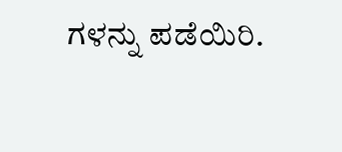ಗಳನ್ನು ಪಡೆಯಿರಿ.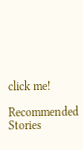click me!

Recommended Stories